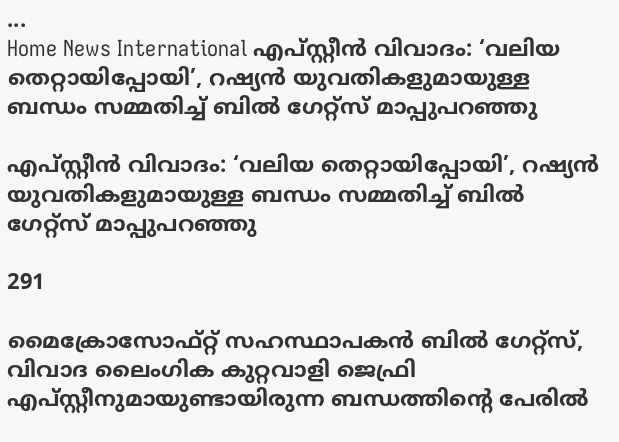...
Home News International എപ്‌സ്റ്റീൻ വിവാദം: ‘വലിയ തെറ്റായിപ്പോയി’, റഷ്യൻ യുവതികളുമായുള്ള ബന്ധം സമ്മതിച്ച് ബിൽ ഗേറ്റ്സ് മാപ്പുപറഞ്ഞു

എപ്‌സ്റ്റീൻ വിവാദം: ‘വലിയ തെറ്റായിപ്പോയി’, റഷ്യൻ യുവതികളുമായുള്ള ബന്ധം സമ്മതിച്ച് ബിൽ ഗേറ്റ്സ് മാപ്പുപറഞ്ഞു

291

മൈക്രോസോഫ്റ്റ് സഹസ്ഥാപകൻ ബിൽ ഗേറ്റ്സ്, വിവാദ ലൈംഗിക കുറ്റവാളി ജെഫ്രി എപ്‌സ്റ്റീനുമായുണ്ടായിരുന്ന ബന്ധത്തിന്റെ പേരിൽ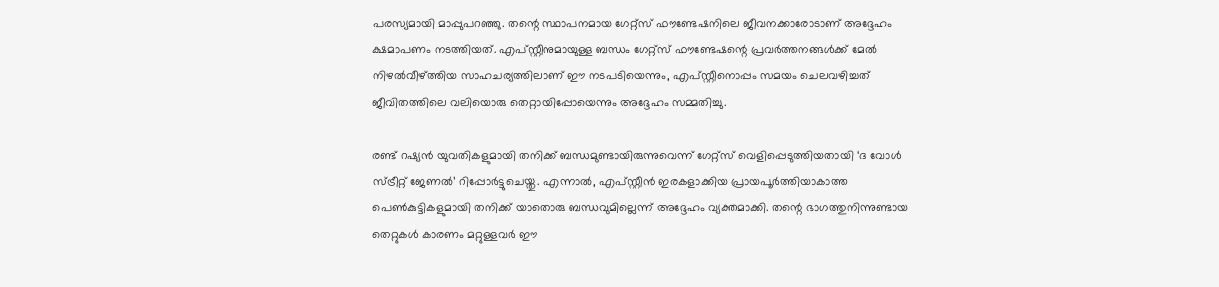പരസ്യമായി മാപ്പുപറഞ്ഞു. തന്റെ സ്ഥാപനമായ ഗേറ്റ്സ് ഫൗണ്ടേഷനിലെ ജീവനക്കാരോടാണ് അദ്ദേഹം ക്ഷമാപണം നടത്തിയത്. എപ്‌സ്റ്റീനുമായുള്ള ബന്ധം ഗേറ്റ്സ് ഫൗണ്ടേഷന്റെ പ്രവർത്തനങ്ങൾക്ക് മേൽ നിഴൽവീഴ്ത്തിയ സാഹചര്യത്തിലാണ് ഈ നടപടിയെന്നും, എപ്‌സ്റ്റീനൊപ്പം സമയം ചെലവഴിച്ചത് ജീവിതത്തിലെ വലിയൊരു തെറ്റായിപ്പോയെന്നും അദ്ദേഹം സമ്മതിച്ചു.

രണ്ട് റഷ്യൻ യുവതികളുമായി തനിക്ക് ബന്ധമുണ്ടായിരുന്നുവെന്ന് ഗേറ്റ്സ് വെളിപ്പെടുത്തിയതായി ‘ദ വോൾ സ്ട്രീറ്റ് ജേണൽ’ റിപ്പോർട്ടുചെയ്തു. എന്നാൽ, എപ്‌സ്റ്റീൻ ഇരകളാക്കിയ പ്രായപൂർത്തിയാകാത്ത പെൺകുട്ടികളുമായി തനിക്ക് യാതൊരു ബന്ധവുമില്ലെന്ന് അദ്ദേഹം വ്യക്തമാക്കി. തന്റെ ഭാഗത്തുനിന്നുണ്ടായ തെറ്റുകൾ കാരണം മറ്റുള്ളവർ ഈ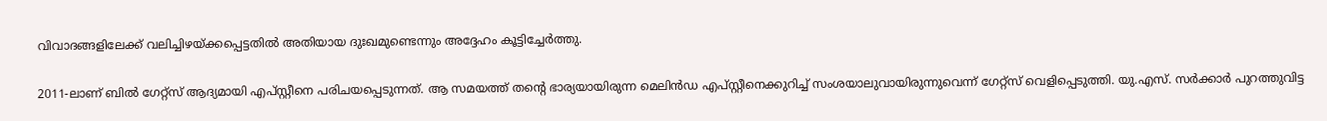വിവാദങ്ങളിലേക്ക് വലിച്ചിഴയ്ക്കപ്പെട്ടതിൽ അതിയായ ദുഃഖമുണ്ടെന്നും അദ്ദേഹം കൂട്ടിച്ചേർത്തു.

2011-ലാണ് ബിൽ ഗേറ്റ്സ് ആദ്യമായി എപ്‌സ്റ്റീനെ പരിചയപ്പെടുന്നത്. ആ സമയത്ത് തന്റെ ഭാര്യയായിരുന്ന മെലിൻഡ എപ്‌സ്റ്റീനെക്കുറിച്ച് സംശയാലുവായിരുന്നുവെന്ന് ഗേറ്റ്സ് വെളിപ്പെടുത്തി. യു.എസ്. സർക്കാർ പുറത്തുവിട്ട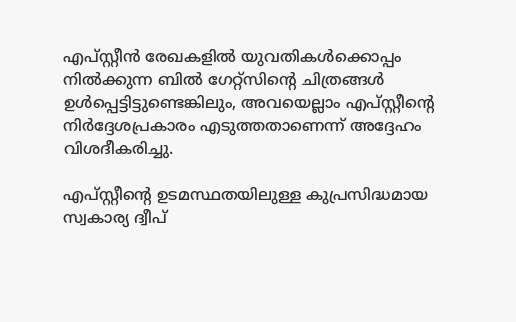എപ്‌സ്റ്റീൻ രേഖകളിൽ യുവതികൾക്കൊപ്പം നിൽക്കുന്ന ബിൽ ഗേറ്റ്സിന്റെ ചിത്രങ്ങൾ ഉൾപ്പെട്ടിട്ടുണ്ടെങ്കിലും, അവയെല്ലാം എപ്‌സ്റ്റീന്റെ നിർദ്ദേശപ്രകാരം എടുത്തതാണെന്ന് അദ്ദേഹം വിശദീകരിച്ചു.

എപ്‌സ്റ്റീന്റെ ഉടമസ്ഥതയിലുള്ള കുപ്രസിദ്ധമായ സ്വകാര്യ ദ്വീപ്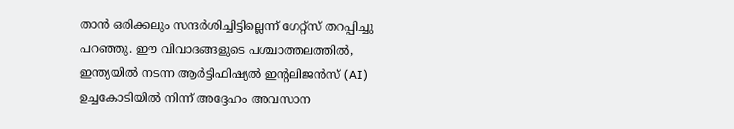താൻ ഒരിക്കലും സന്ദർശിച്ചിട്ടില്ലെന്ന് ഗേറ്റ്സ് തറപ്പിച്ചു പറഞ്ഞു. ഈ വിവാദങ്ങളുടെ പശ്ചാത്തലത്തിൽ, ഇന്ത്യയിൽ നടന്ന ആർട്ടിഫിഷ്യൽ ഇന്റലിജൻസ് (AI) ഉച്ചകോടിയിൽ നിന്ന് അദ്ദേഹം അവസാന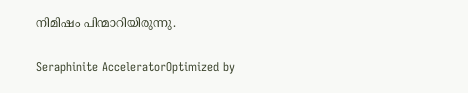നിമിഷം പിന്മാറിയിരുന്നു.

Seraphinite AcceleratorOptimized by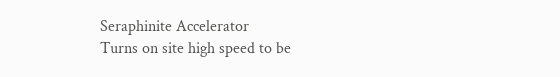Seraphinite Accelerator
Turns on site high speed to be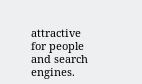attractive for people and search engines.